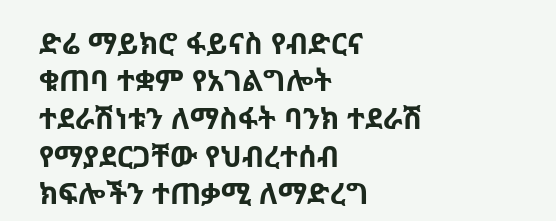ድሬ ማይክሮ ፋይናስ የብድርና ቁጠባ ተቋም የአገልግሎት ተደራሽነቱን ለማስፋት ባንክ ተደራሽ የማያደርጋቸው የህብረተሰብ ክፍሎችን ተጠቃሚ ለማድረግ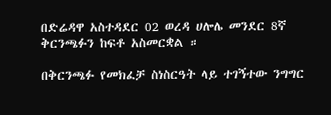በድሬዳዋ አስተዳደር 02 ወረዳ ሀሎሌ መንደር 8ኛ ቅርንጫፉን ከፍቶ አስመርቋል ።

በቅርንጫፉ የመክፈቻ ስነስርዓት ላይ ተገኝተው ንግግር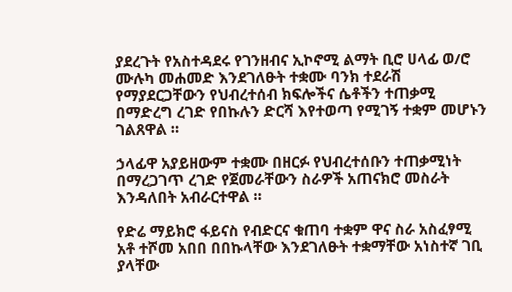ያደረጉት የአስተዳደሩ የገንዘብና ኢኮኖሚ ልማት ቢሮ ሀላፊ ወ/ሮ ሙሉካ መሐመድ እንደገለፁት ተቋሙ ባንክ ተደራሽ የማያደርጋቸውን የህብረተሰብ ክፍሎችና ሴቶችን ተጠቃሚ በማድረግ ረገድ የበኩሉን ድርሻ እየተወጣ የሚገኝ ተቋም መሆኑን ገልጸዋል ።

ኃላፊዋ አያይዘውም ተቋሙ በዘርፉ የህብረተሰቡን ተጠቃሚነት በማረጋገጥ ረገድ የጀመራቸውን ስራዎች አጠናክሮ መስራት እንዳለበት አብራርተዋል ።

የድሬ ማይክሮ ፋይናስ የብድርና ቁጠባ ተቋም ዋና ስራ አስፈፃሚ አቶ ተሾመ አበበ በበኩላቸው እንደገለፁት ተቋማቸው አነስተኛ ገቢ ያላቸው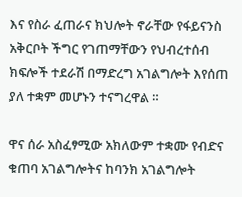እና የስራ ፈጠራና ክህሎት ኖራቸው የፋይናንስ አቅርቦት ችግር የገጠማቸውን የህብረተሰብ ክፍሎች ተደራሽ በማድረግ አገልግሎት እየሰጠ ያለ ተቋም መሆኑን ተናግረዋል ።

ዋና ሰራ አስፈፃሚው አክለውም ተቋሙ የብድና ቁጠባ አገልግሎትና ከባንክ አገልግሎት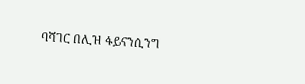ባሻገር በሊዝ ፋይናንሲንግ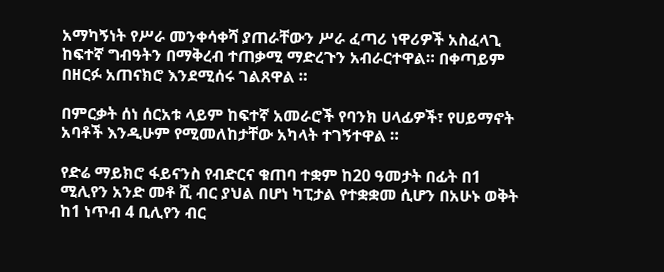አማካኝነት የሥራ መንቀሳቀሻ ያጠራቸውን ሥራ ፈጣሪ ነዋሪዎች አስፈላጊ ከፍተኛ ግብዓትን በማቅረብ ተጠቃሚ ማድረጉን አብራርተዋል። በቀጣይም በዘርፉ አጠናክሮ እንደሚሰሩ ገልጸዋል ።

በምርቃት ሰነ ሰርአቱ ላይም ከፍተኛ አመራሮች የባንክ ሀላፊዎች፣ የሀይማኖት አባቶች እንዲሁም የሚመለከታቸው አካላት ተገኝተዋል ።

የድሬ ማይክሮ ፋይናንስ የብድርና ቁጠባ ተቋም ከ20 ዓመታት በፊት በ1 ሚሊየን አንድ መቶ ሺ ብር ያህል በሆነ ካፒታል የተቋቋመ ሲሆን በአሁኑ ወቅት ከ1 ነጥብ 4 ቢሊየን ብር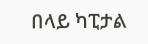በላይ ካፒታል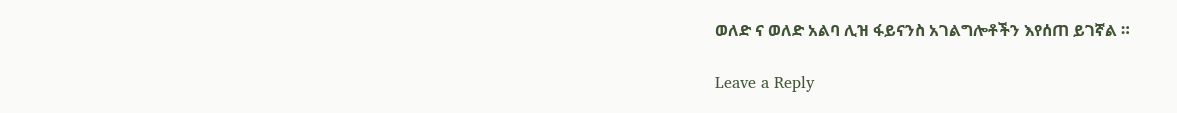ወለድ ና ወለድ አልባ ሊዝ ፋይናንስ አገልግሎቶችን እየሰጠ ይገኛል ።

Leave a Reply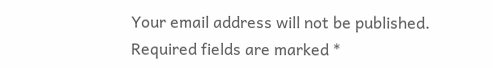Your email address will not be published. Required fields are marked *